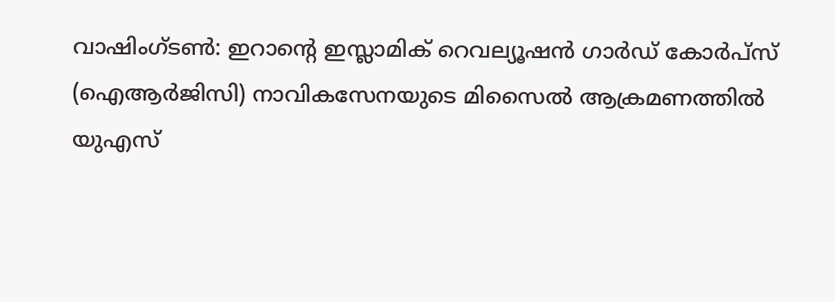വാഷിംഗ്ടൺ: ഇറാന്റെ ഇസ്ലാമിക് റെവല്യൂഷൻ ഗാർഡ് കോർപ്സ് (ഐആർജിസി) നാവികസേനയുടെ മിസൈൽ ആക്രമണത്തിൽ യുഎസ്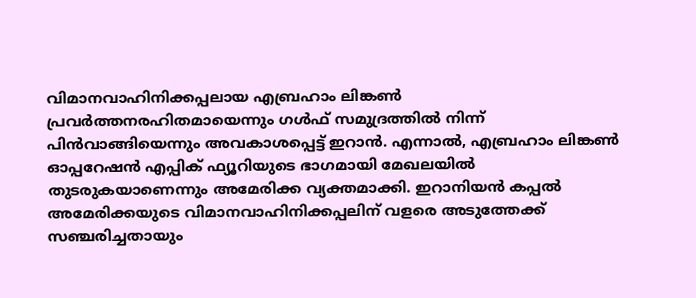വിമാനവാഹിനിക്കപ്പലായ എബ്രഹാം ലിങ്കൺ പ്രവർത്തനരഹിതമായെന്നും ഗൾഫ് സമുദ്രത്തിൽ നിന്ന് പിൻവാങ്ങിയെന്നും അവകാശപ്പെട്ട് ഇറാൻ. എന്നാൽ, എബ്രഹാം ലിങ്കൺ ഓപ്പറേഷൻ എപ്പിക് ഫ്യൂറിയുടെ ഭാഗമായി മേഖലയിൽ തുടരുകയാണെന്നും അമേരിക്ക വ്യക്തമാക്കി. ഇറാനിയൻ കപ്പൽ അമേരിക്കയുടെ വിമാനവാഹിനിക്കപ്പലിന് വളരെ അടുത്തേക്ക് സഞ്ചരിച്ചതായും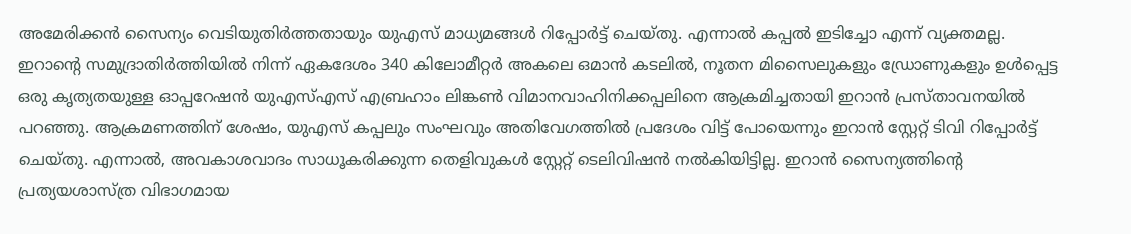അമേരിക്കൻ സൈന്യം വെടിയുതിർത്തതായും യുഎസ് മാധ്യമങ്ങൾ റിപ്പോർട്ട് ചെയ്തു. എന്നാൽ കപ്പൽ ഇടിച്ചോ എന്ന് വ്യക്തമല്ല.
ഇറാന്റെ സമുദ്രാതിർത്തിയിൽ നിന്ന് ഏകദേശം 340 കിലോമീറ്റർ അകലെ ഒമാൻ കടലിൽ, നൂതന മിസൈലുകളും ഡ്രോണുകളും ഉൾപ്പെട്ട ഒരു കൃത്യതയുള്ള ഓപ്പറേഷൻ യുഎസ്എസ് എബ്രഹാം ലിങ്കൺ വിമാനവാഹിനിക്കപ്പലിനെ ആക്രമിച്ചതായി ഇറാൻ പ്രസ്താവനയിൽ പറഞ്ഞു. ആക്രമണത്തിന് ശേഷം, യുഎസ് കപ്പലും സംഘവും അതിവേഗത്തിൽ പ്രദേശം വിട്ട് പോയെന്നും ഇറാൻ സ്റ്റേറ്റ് ടിവി റിപ്പോർട്ട് ചെയ്തു. എന്നാൽ, അവകാശവാദം സാധൂകരിക്കുന്ന തെളിവുകൾ സ്റ്റേറ്റ് ടെലിവിഷൻ നൽകിയിട്ടില്ല. ഇറാൻ സൈന്യത്തിന്റെ പ്രത്യയശാസ്ത്ര വിഭാഗമായ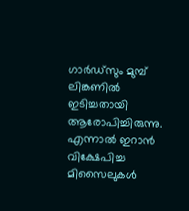ഗാർഡ്സും മുമ്പ് ലിങ്കണിൽ ഇടിച്ചതായി ആരോപിച്ചിരുന്നു. എന്നാൽ ഇറാൻ വിക്ഷേപിച്ച മിസൈലുകൾ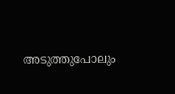അടുത്തുപോലും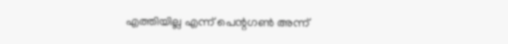എത്തിയില്ല എന്ന് പെന്റഗൺ അന്ന്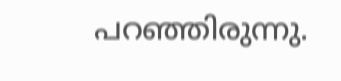പറഞ്ഞിരുന്നു.